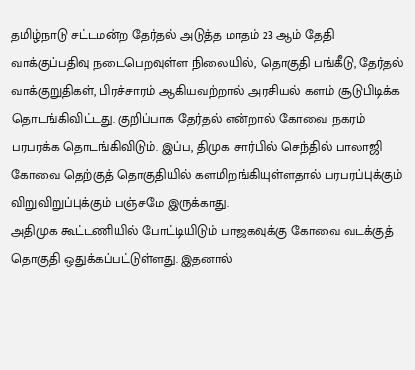தமிழ்நாடு சட்டமன்ற தேர்தல் அடுத்த மாதம் 23 ஆம் தேதி வாக்குப்பதிவு நடைபெறவுள்ள நிலையில், தொகுதி பங்கீடு, தேர்தல் வாக்குறுதிகள், பிரச்சாரம் ஆகியவற்றால் அரசியல் களம் சூடுபிடிக்க தொடங்கிவிட்டது. குறிப்பாக தேர்தல் என்றால் கோவை நகரம் பரபரக்க தொடங்கிவிடும். இப்ப, திமுக சார்பில் செந்தில் பாலாஜி கோவை தெற்குத் தொகுதியில் களமிறங்கியுள்ளதால் பரபரப்புக்கும் விறுவிறுப்புக்கும் பஞ்சமே இருக்காது.
அதிமுக கூட்டணியில் போட்டியிடும் பாஜகவுக்கு கோவை வடக்குத் தொகுதி ஒதுக்கப்பட்டுள்ளது. இதனால்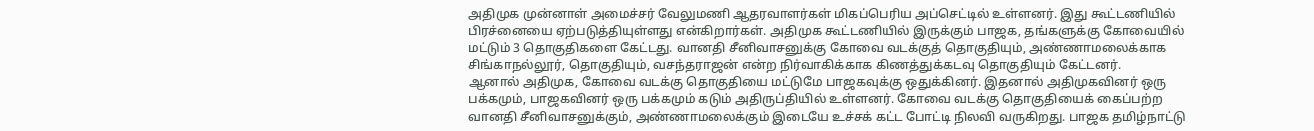அதிமுக முன்னாள் அமைச்சர் வேலுமணி ஆதரவாளர்கள் மிகப்பெரிய அப்செட்டில் உள்ளனர். இது கூட்டணியில் பிரச்னையை ஏற்படுத்தியுள்ளது என்கிறார்கள். அதிமுக கூட்டணியில் இருக்கும் பாஜக, தங்களுக்கு கோவையில் மட்டும் 3 தொகுதிகளை கேட்டது. வானதி சீனிவாசனுக்கு கோவை வடக்குத் தொகுதியும், அண்ணாமலைக்காக சிங்காநல்லூர், தொகுதியும், வசந்தராஜன் என்ற நிர்வாகிக்காக கிணத்துக்கடவு தொகுதியும் கேட்டனர்.
ஆனால் அதிமுக, கோவை வடக்கு தொகுதியை மட்டுமே பாஜகவுக்கு ஒதுக்கினர். இதனால் அதிமுகவினர் ஒரு பக்கமும், பாஜகவினர் ஒரு பக்கமும் கடும் அதிருப்தியில் உள்ளனர். கோவை வடக்கு தொகுதியைக் கைப்பற்ற வானதி சீனிவாசனுக்கும், அண்ணாமலைக்கும் இடையே உச்சக் கட்ட போட்டி நிலவி வருகிறது. பாஜக தமிழ்நாட்டு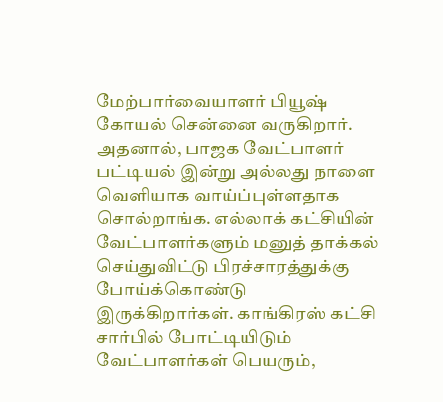மேற்பார்வையாளர் பியூஷ் கோயல் சென்னை வருகிறார்.
அதனால், பாஜக வேட்பாளர் பட்டியல் இன்று அல்லது நாளை வெளியாக வாய்ப்புள்ளதாக சொல்றாங்க. எல்லாக் கட்சியின் வேட்பாளர்களும் மனுத் தாக்கல் செய்துவிட்டு பிரச்சாரத்துக்கு போய்க்கொண்டு இருக்கிறார்கள். காங்கிரஸ் கட்சி சார்பில் போட்டியிடும் வேட்பாளர்கள் பெயரும்,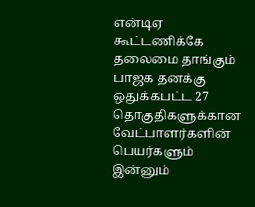என்டிஏ கூட்டணிக்கே தலைமை தாங்கும் பாஜக தனக்கு ஒதுக்கபட்ட 27 தொகுதிகளுக்கான வேட்பாளர்களின் பெயர்களும் இன்னும்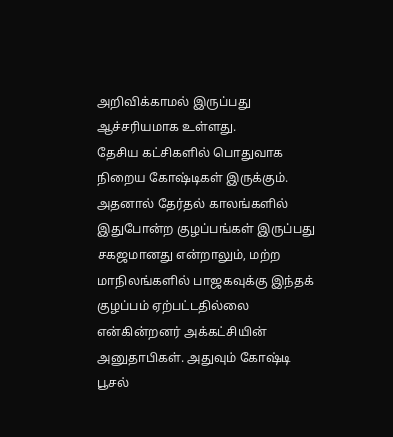அறிவிக்காமல் இருப்பது ஆச்சரியமாக உள்ளது.
தேசிய கட்சிகளில் பொதுவாக நிறைய கோஷ்டிகள் இருக்கும். அதனால் தேர்தல் காலங்களில் இதுபோன்ற குழப்பங்கள் இருப்பது சகஜமானது என்றாலும், மற்ற மாநிலங்களில் பாஜகவுக்கு இந்தக் குழப்பம் ஏற்பட்டதில்லை என்கின்றனர் அக்கட்சியின் அனுதாபிகள். அதுவும் கோஷ்டி பூசல்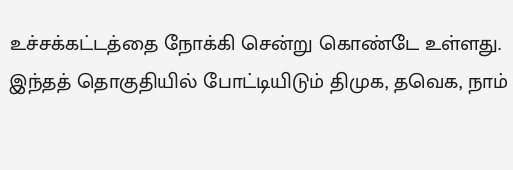உச்சக்கட்டத்தை நோக்கி சென்று கொண்டே உள்ளது. இந்தத் தொகுதியில் போட்டியிடும் திமுக, தவெக, நாம்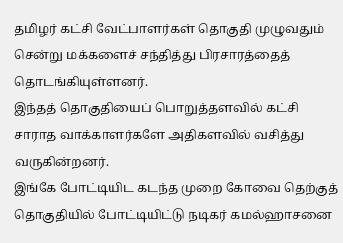தமிழர் கட்சி வேட்பாளர்கள் தொகுதி முழுவதும் சென்று மக்களைச் சந்தித்து பிரசாரத்தைத் தொடங்கியுள்ளனர்.
இந்தத் தொகுதியைப் பொறுத்தளவில் கட்சி சாராத வாக்காளர்களே அதிகளவில் வசித்து வருகின்றனர்.
இங்கே போட்டியிட கடந்த முறை கோவை தெற்குத் தொகுதியில் போட்டியிட்டு நடிகர் கமல்ஹாசனை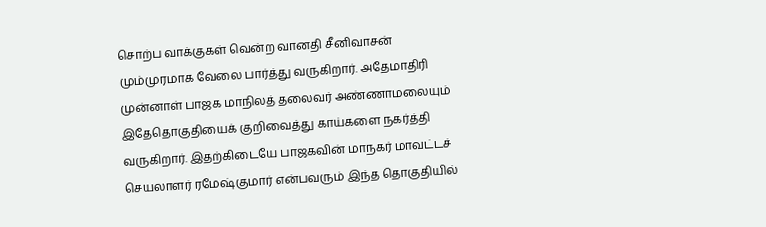சொற்ப வாக்குகள் வென்ற வானதி சீனிவாசன் மும்முரமாக வேலை பார்த்து வருகிறார். அதேமாதிரி முன்னாள் பாஜக மாநிலத் தலைவர் அண்ணாமலையும் இதேதொகுதியைக் குறிவைத்து காய்களை நகர்த்தி வருகிறார். இதற்கிடையே பாஜகவின் மாநகர் மாவட்டச் செயலாளர் ரமேஷ்குமார் என்பவரும் இந்த தொகுதியில்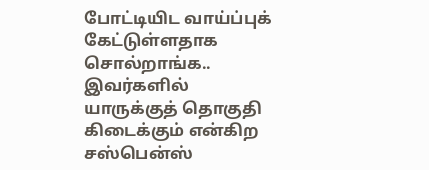போட்டியிட வாய்ப்புக் கேட்டுள்ளதாக சொல்றாங்க..
இவர்களில் யாருக்குத் தொகுதி கிடைக்கும் என்கிற சஸ்பென்ஸ்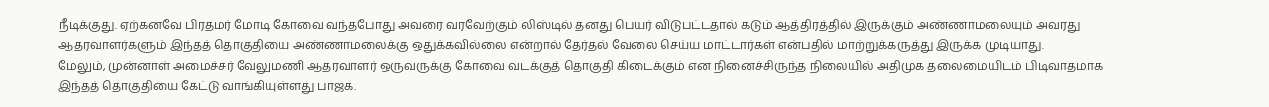நீடிக்குது. ஏற்கனவே பிரதமர் மோடி கோவை வந்தபோது அவரை வரவேற்கும் லிஸ்டில் தனது பெயர் விடுபட்டதால் கடும் ஆத்திரத்தில் இருக்கும் அண்ணாமலையும் அவரது ஆதரவாளர்களும் இந்தத் தொகுதியை அண்ணாமலைக்கு ஒதுக்கவில்லை என்றால் தேர்தல் வேலை செய்ய மாட்டார்கள் என்பதில் மாற்றுக்கருத்து இருக்க முடியாது.
மேலும், முன்னாள் அமைச்சர் வேலுமணி ஆதரவாளர் ஒருவருக்கு கோவை வடக்குத் தொகுதி கிடைக்கும் என நினைச்சிருந்த நிலையில் அதிமுக தலைமையிடம் பிடிவாதமாக இந்தத் தொகுதியை கேட்டு வாங்கியுள்ளது பாஜக.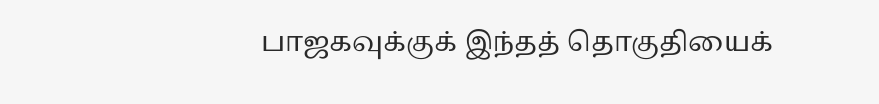பாஜகவுக்குக் இந்தத் தொகுதியைக்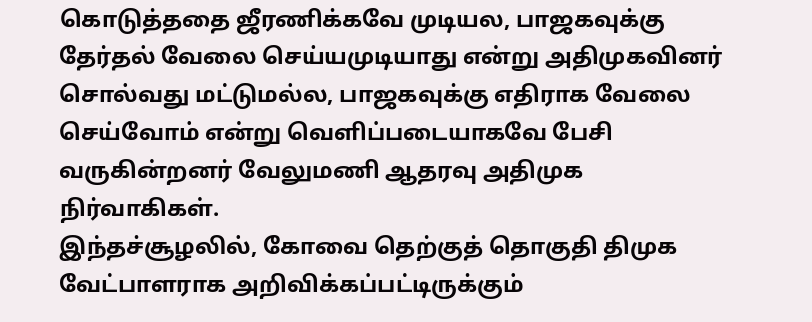கொடுத்ததை ஜீரணிக்கவே முடியல, பாஜகவுக்கு தேர்தல் வேலை செய்யமுடியாது என்று அதிமுகவினர் சொல்வது மட்டுமல்ல, பாஜகவுக்கு எதிராக வேலை செய்வோம் என்று வெளிப்படையாகவே பேசி வருகின்றனர் வேலுமணி ஆதரவு அதிமுக நிர்வாகிகள்.
இந்தச்சூழலில், கோவை தெற்குத் தொகுதி திமுக வேட்பாளராக அறிவிக்கப்பட்டிருக்கும்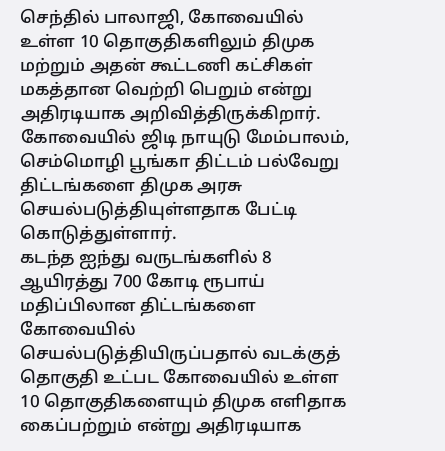செந்தில் பாலாஜி, கோவையில் உள்ள 10 தொகுதிகளிலும் திமுக மற்றும் அதன் கூட்டணி கட்சிகள் மகத்தான வெற்றி பெறும் என்று அதிரடியாக அறிவித்திருக்கிறார். கோவையில் ஜிடி நாயுடு மேம்பாலம், செம்மொழி பூங்கா திட்டம் பல்வேறு திட்டங்களை திமுக அரசு செயல்படுத்தியுள்ளதாக பேட்டி கொடுத்துள்ளார்.
கடந்த ஐந்து வருடங்களில் 8 ஆயிரத்து 700 கோடி ரூபாய் மதிப்பிலான திட்டங்களை கோவையில் செயல்படுத்தியிருப்பதால் வடக்குத் தொகுதி உட்பட கோவையில் உள்ள 10 தொகுதிகளையும் திமுக எளிதாக கைப்பற்றும் என்று அதிரடியாக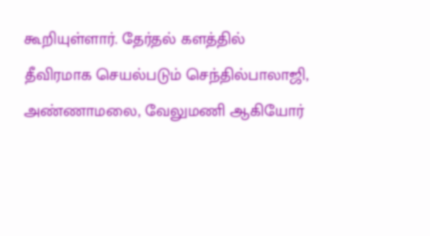கூறியுள்ளார். தேர்தல் களத்தில் தீவிரமாக செயல்படும் செந்தில்பாலாஜி, அண்ணாமலை, வேலுமணி ஆகியோர்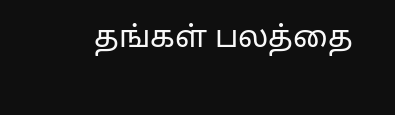தங்கள் பலத்தை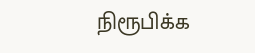நிரூபிக்க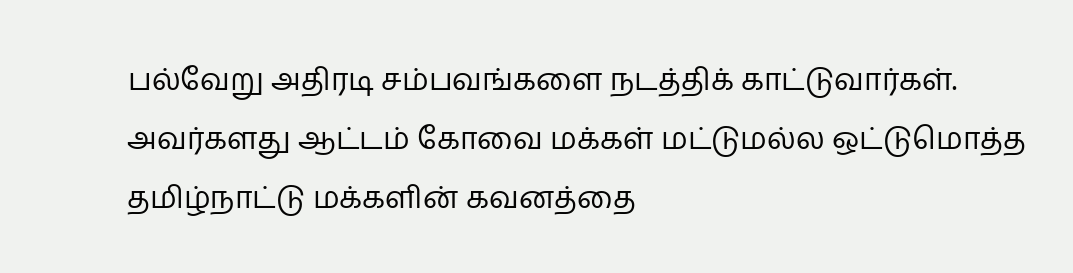பல்வேறு அதிரடி சம்பவங்களை நடத்திக் காட்டுவார்கள்.
அவர்களது ஆட்டம் கோவை மக்கள் மட்டுமல்ல ஒட்டுமொத்த தமிழ்நாட்டு மக்களின் கவனத்தை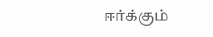ஈர்க்கும்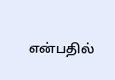என்பதில்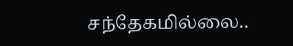சந்தேகமில்லை..